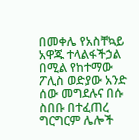በመቀሌ የአስቸኳይ አዋጁ ተላልፋችኃል በሚል የከተማው ፖሊስ ወድያው አንድ ሰው መግደሉና በሱ ስበቡ በተፈጠረ ግርግርም ሌሎች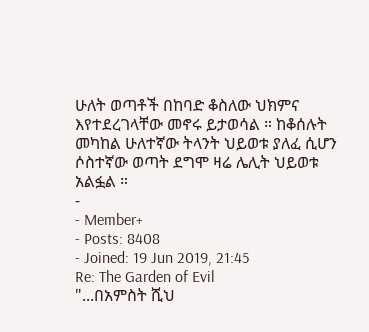ሁለት ወጣቶች በከባድ ቆስለው ህክምና እየተደረገላቸው መኖሩ ይታወሳል ። ከቆሰሉት መካከል ሁለተኛው ትላንት ህይወቱ ያለፈ ሲሆን ሶስተኛው ወጣት ደግሞ ዛሬ ሌሊት ህይወቱ አልፏል ።
-
- Member+
- Posts: 8408
- Joined: 19 Jun 2019, 21:45
Re: The Garden of Evil
"...በአምስት ሺህ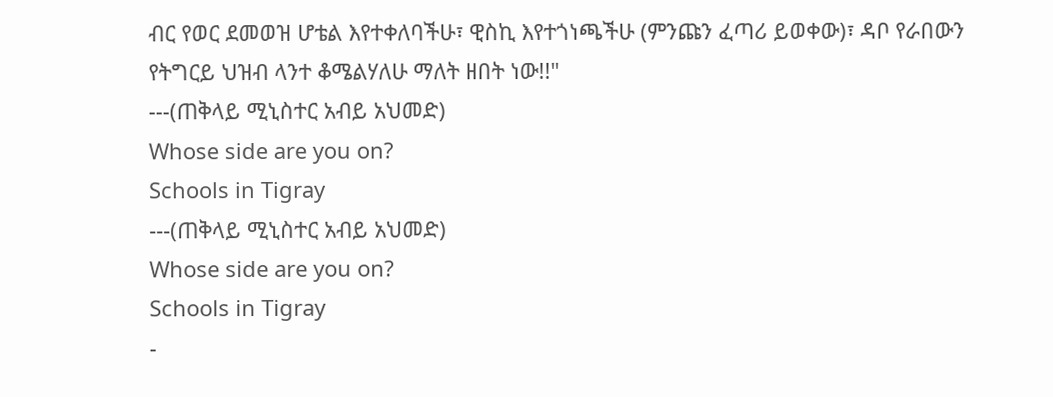ብር የወር ደመወዝ ሆቴል እየተቀለባችሁ፣ ዊስኪ እየተጎነጫችሁ (ምንጩን ፈጣሪ ይወቀው)፣ ዳቦ የራበውን የትግርይ ህዝብ ላንተ ቆሜልሃለሁ ማለት ዘበት ነው!!"
---(ጠቅላይ ሚኒስተር አብይ አህመድ)
Whose side are you on?
Schools in Tigray
---(ጠቅላይ ሚኒስተር አብይ አህመድ)
Whose side are you on?
Schools in Tigray
-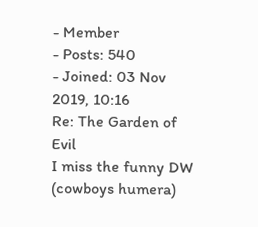- Member
- Posts: 540
- Joined: 03 Nov 2019, 10:16
Re: The Garden of Evil
I miss the funny DW (cowboys humera)